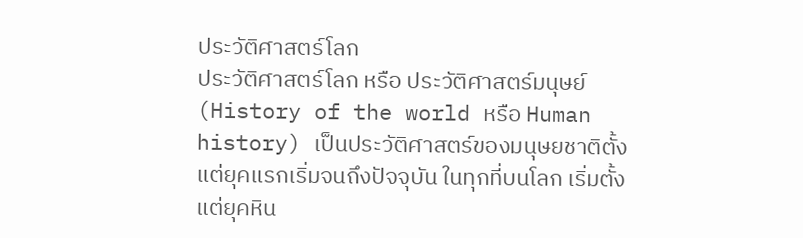ประวัติศาสตร์โลก
ประวัติศาสตร์โลก หรือ ประวัติศาสตร์มนุษย์ (History of the world หรือ Human history) เป็นประวัติศาสตร์ของมนุษยชาติตั้งแต่ยุคแรกเริ่มจนถึงปัจจุบัน ในทุกที่บนโลก เริ่มตั้งแต่ยุคหิน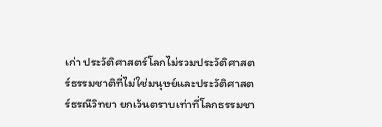เก่า ประวัติศาสตร์โลกไม่รวมประวัติศาสตร์ธรรมชาติที่ไม่ใช่มนุษย์และประวัติศาสตร์ธรณีวิทยา ยกเว้นตราบเท่าที่โลกธรรมชา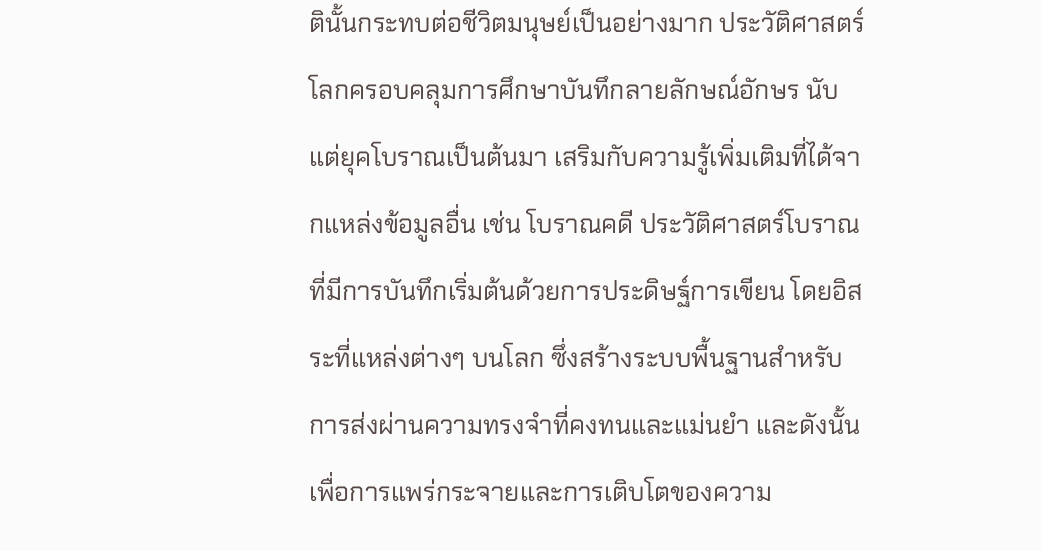ตินั้นกระทบต่อชีวิตมนุษย์เป็นอย่างมาก ประวัติศาสตร์โลกครอบคลุมการศึกษาบันทึกลายลักษณ์อักษร นับแต่ยุคโบราณเป็นต้นมา เสริมกับความรู้เพิ่มเติมที่ได้จากแหล่งข้อมูลอื่น เช่น โบราณคดี ประวัติศาสตร์โบราณที่มีการบันทึกเริ่มต้นด้วยการประดิษฐ์การเขียน โดยอิสระที่แหล่งต่างๆ บนโลก ซึ่งสร้างระบบพื้นฐานสำหรับการส่งผ่านความทรงจำที่คงทนและแม่นยำ และดังนั้น เพื่อการแพร่กระจายและการเติบโตของความ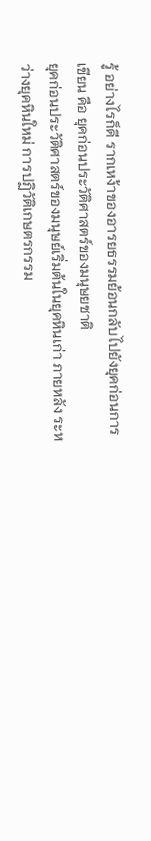รู้ อย่างไรก็ดี รากเหง้าของอารยธรรมย้อนกลับไปยังยุคก่อนการเขียน คือ ยุคก่อนประวัติศาสตร์ของมนุษยชาติ
ยุคก่อนประวัติศาสตร์ของมนุษย์เริ่มต้นในยุคหินเก่า ภายหลัง ระหว่างยุคหินใหม่ การปฏิวัติเกษตรกรรม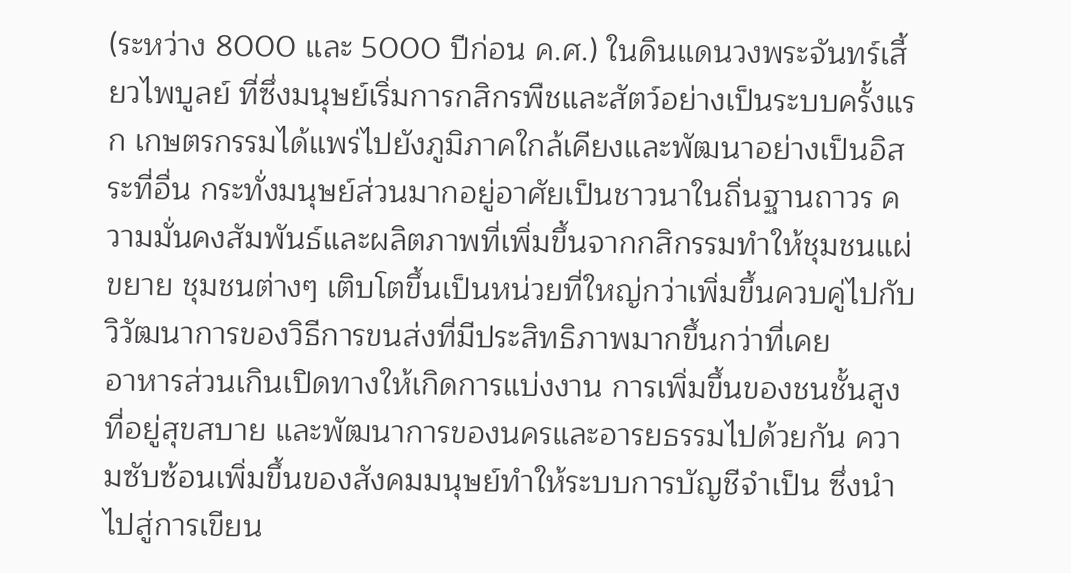(ระหว่าง 8000 และ 5000 ปีก่อน ค.ศ.) ในดินแดนวงพระจันทร์เสี้ยวไพบูลย์ ที่ซึ่งมนุษย์เริ่มการกสิกรพืชและสัตว์อย่างเป็นระบบครั้งแรก เกษตรกรรมได้แพร่ไปยังภูมิภาคใกล้เคียงและพัฒนาอย่างเป็นอิสระที่อื่น กระทั่งมนุษย์ส่วนมากอยู่อาศัยเป็นชาวนาในถิ่นฐานถาวร ความมั่นคงสัมพันธ์และผลิตภาพที่เพิ่มขึ้นจากกสิกรรมทำให้ชุมชนแผ่ขยาย ชุมชนต่างๆ เติบโตขึ้นเป็นหน่วยที่ใหญ่กว่าเพิ่มขึ้นควบคู่ไปกับวิวัฒนาการของวิธีการขนส่งที่มีประสิทธิภาพมากขึ้นกว่าที่เคย
อาหารส่วนเกินเปิดทางให้เกิดการแบ่งงาน การเพิ่มขึ้นของชนชั้นสูงที่อยู่สุขสบาย และพัฒนาการของนครและอารยธรรมไปด้วยกัน ความซับซ้อนเพิ่มขึ้นของสังคมมนุษย์ทำให้ระบบการบัญชีจำเป็น ซึ่งนำไปสู่การเขียน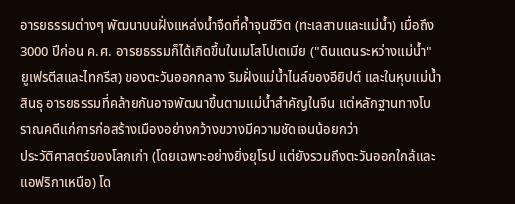อารยธรรมต่างๆ พัฒนาบนฝั่งแหล่งน้ำจืดที่ค้ำจุนชีวิต (ทะเลสาบและแม่น้ำ) เมื่อถึง 3000 ปีก่อน ค.ศ. อารยธรรมก็ได้เกิดขึ้นในเมโสโปเตเมีย ("ดินแดนระหว่างแม่น้ำ" ยูเฟรตีสและไทกรีส) ของตะวันออกกลาง ริมฝั่งแม่น้ำไนล์ของอียิปต์ และในหุบแม่น้ำสินธุ อารยธรรมที่คล้ายกันอาจพัฒนาขึ้นตามแม่น้ำสำคัญในจีน แต่หลักฐานทางโบราณคดีแก่การก่อสร้างเมืองอย่างกว้างขวางมีความชัดเจนน้อยกว่า
ประวัติศาสตร์ของโลกเก่า (โดยเฉพาะอย่างยิ่งยุโรป แต่ยังรวมถึงตะวันออกใกล้และแอฟริกาเหนือ) โด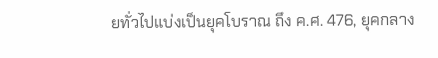ยทั่วไปแบ่งเป็นยุคโบราณ ถึง ค.ศ. 476, ยุคกลาง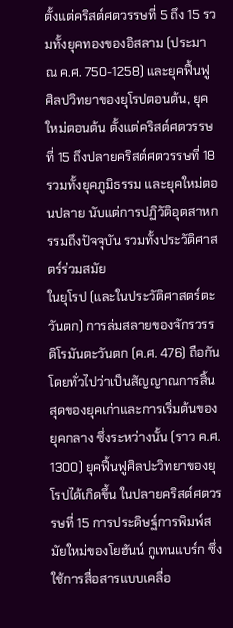ตั้งแต่คริสต์ศตวรรษที่ 5 ถึง 15 รวมทั้งยุคทองของอิสลาม (ประมาณ ค.ศ. 750-1258) และยุคฟื้นฟูศิลปวิทยาของยุโรปตอนต้น, ยุคใหม่ตอนต้น ตั้งแต่คริสต์ศตวรรษที่ 15 ถึงปลายคริสต์ศตวรรษที่ 18 รวมทั้งยุคภูมิธรรม และยุคใหม่ตอนปลาย นับแต่การปฏิวัติอุตสาหกรรมถึงปัจจุบัน รวมทั้งประวัติศาสตร์ร่วมสมัย
ในยุโรป (และในประวัติศาสตร์ตะวันตก) การล่มสลายของจักรวรรดิโรมันตะวันตก (ค.ศ. 476) ถือกันโดยทั่วไปว่าเป็นสัญญาณการสิ้นสุดของยุคเก่าและการเริ่มต้นของยุคกลาง ซึ่งระหว่างนั้น (ราว ค.ศ. 1300) ยุคฟื้นฟูศิลปะวิทยาของยุโรปได้เกิดขึ้น ในปลายคริสต์ศตวรรษที่ 15 การประดิษฐ์การพิมพ์สมัยใหม่ของโยฮันน์ กูเทนแบร์ก ซึ่งใช้การสื่อสารแบบเคลื่อ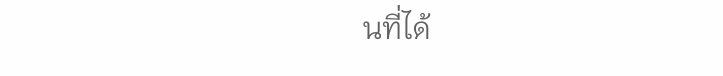นที่ได้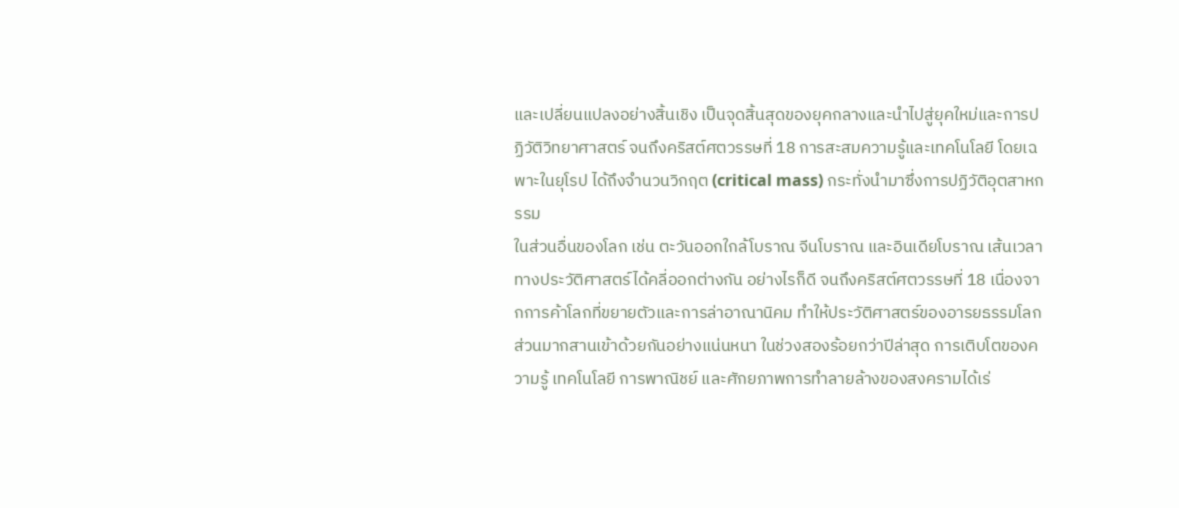และเปลี่ยนแปลงอย่างสิ้นเชิง เป็นจุดสิ้นสุดของยุคกลางและนำไปสู่ยุคใหม่และการปฏิวัติวิทยาศาสตร์ จนถึงคริสต์ศตวรรษที่ 18 การสะสมความรู้และเทคโนโลยี โดยเฉพาะในยุโรป ได้ถึงจำนวนวิกฤต (critical mass) กระทั่งนำมาซึ่งการปฏิวัติอุตสาหกรรม
ในส่วนอื่นของโลก เช่น ตะวันออกใกล้โบราณ จีนโบราณ และอินเดียโบราณ เส้นเวลาทางประวัติศาสตร์ได้คลี่ออกต่างกัน อย่างไรก็ดี จนถึงคริสต์ศตวรรษที่ 18 เนื่องจากการค้าโลกที่ขยายตัวและการล่าอาณานิคม ทำให้ประวัติศาสตร์ของอารยธรรมโลกส่วนมากสานเข้าด้วยกันอย่างแน่นหนา ในช่วงสองร้อยกว่าปีล่าสุด การเติบโตของความรู้ เทคโนโลยี การพาณิชย์ และศักยภาพการทำลายล้างของสงครามได้เร่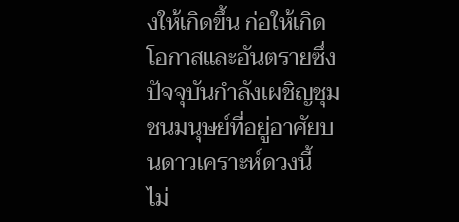งให้เกิดขึ้น ก่อให้เกิดโอกาสและอันตรายซึ่งปัจจุบันกำลังเผชิญชุมชนมนุษย์ที่อยู่อาศัยบนดาวเคราะห์ดวงนี้
ไม่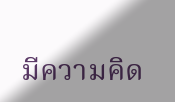มีความคิด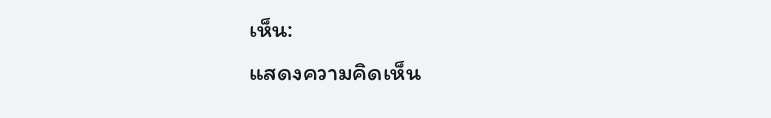เห็น:
แสดงความคิดเห็น